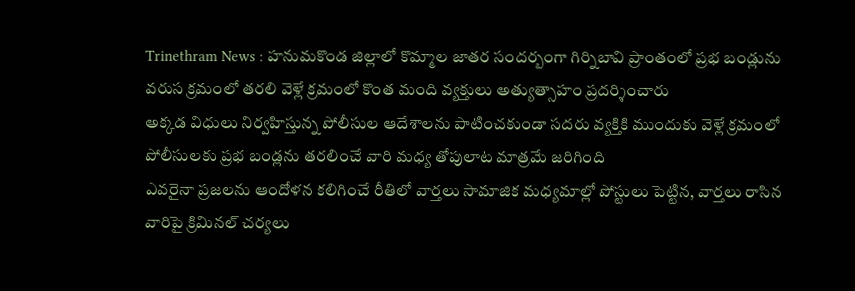Trinethram News : హనుమకొండ జిల్లాలో కొమ్మాల జాతర సందర్బంగా గిర్నిబావి ప్రాంతంలో ప్రభ బండ్లును వరుస క్రమంలో తరలి వెళ్లే క్రమంలో కొంత మంది వ్యక్తులు అత్యుత్సాహం ప్రదర్శించారు
అక్కడ విధులు నిర్వహిస్తున్న పోలీసుల ఆదేశాలను పాటించకుండా సదరు వ్యక్తికి ముందుకు వెళ్లే క్రమంలో పోలీసులకు ప్రభ బండ్లను తరలించే వారి మధ్య తోపులాట మాత్రమే జరిగింది
ఎవరైనా ప్రజలను ఆందోళన కలిగించే రీతిలో వార్తలు సామాజిక మధ్యమాల్లో పోస్టులు పెట్టిన, వార్తలు రాసిన వారిపై క్రిమినల్ చర్యలు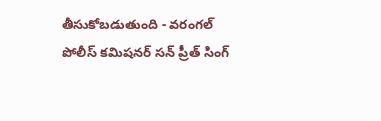తీసుకోబడుతుంది - వరంగల్ పోలీస్ కమిషనర్ సన్ ప్రీత్ సింగ్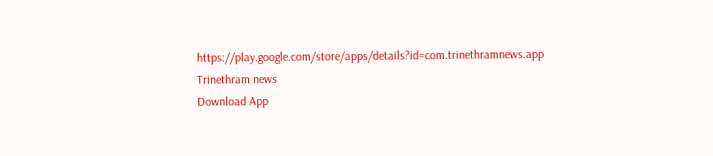https://play.google.com/store/apps/details?id=com.trinethramnews.app
Trinethram news
Download App